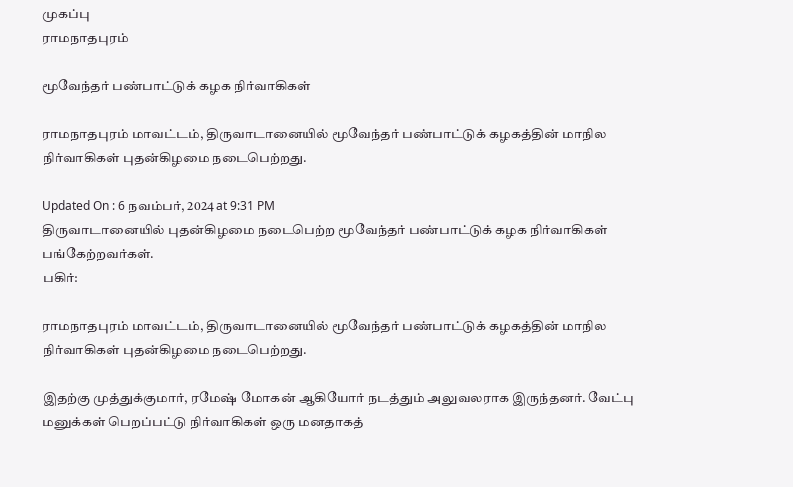முகப்பு
ராமநாதபுரம்

மூவேந்தர் பண்பாட்டுக் கழக நிர்வாகிகள்

ராமநாதபுரம் மாவட்டம், திருவாடானையில் மூவேந்தர் பண்பாட்டுக் கழகத்தின் மாநில நிர்வாகிகள் புதன்கிழமை நடைபெற்றது.

Updated On : 6 நவம்பர், 2024 at 9:31 PM
திருவாடானையில் புதன்கிழமை நடைபெற்ற மூவேந்தர் பண்பாட்டுக் கழக நிர்வாகிகள் பங்கேற்றவர்கள்.
பகிர்:

ராமநாதபுரம் மாவட்டம், திருவாடானையில் மூவேந்தர் பண்பாட்டுக் கழகத்தின் மாநில நிர்வாகிகள் புதன்கிழமை நடைபெற்றது.

இதற்கு முத்துக்குமார், ரமேஷ் மோகன் ஆகியோர் நடத்தும் அலுவலராக இருந்தனர். வேட்பு மனுக்கள் பெறப்பட்டு நிர்வாகிகள் ஒரு மனதாகத்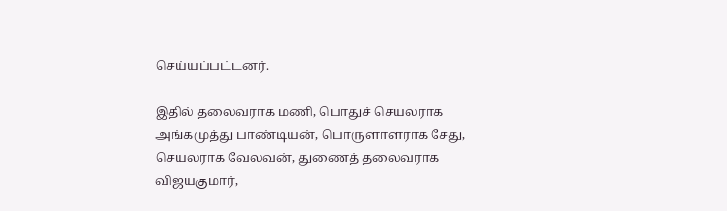செய்யப்பட்டனர்.

இதில் தலைவராக மணி, பொதுச் செயலராக அங்கமுத்து பாண்டியன், பொருளாளராக சேது, செயலராக வேலவன், துணைத் தலைவராக விஜயகுமார்,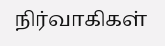நிர்வாகிகள்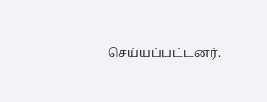செய்யப்பட்டனர்.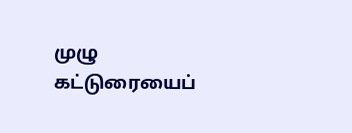முழு கட்டுரையைப்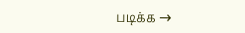படிக்க →